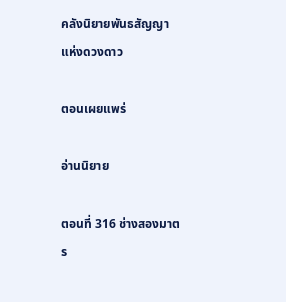คลังนิยายพันธสัญญาแห่งดวงดาว

ตอนเผยแพร่

อ่านนิยาย

ตอนที่ 316 ช่างสองมาตร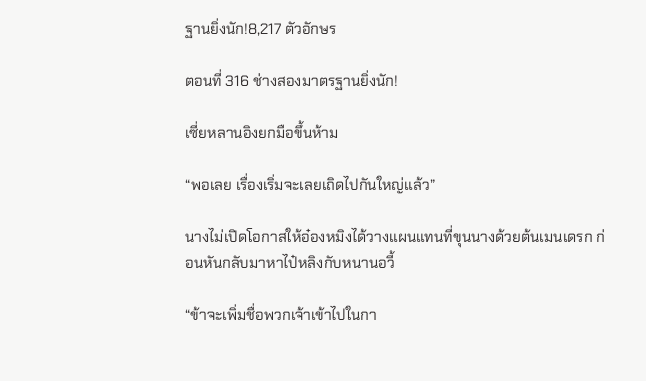ฐานยิ่งนัก!8,217 ตัวอักษร

ตอนที่ 316 ช่างสองมาตรฐานยิ่งนัก!

เซี่ยหลานอิงยกมือขึ้นห้าม

“พอเลย เรื่องเริ่มจะเลยเถิดไปกันใหญ่แล้ว”

นางไม่เปิดโอกาสให้อ๋องหมิงได้วางแผนแทนที่ขุนนางด้วยต้นเมนเดรก ก่อนหันกลับมาหาไป๋หลิงกับหนานอวี้

“ข้าจะเพิ่มชื่อพวกเจ้าเข้าไปในกา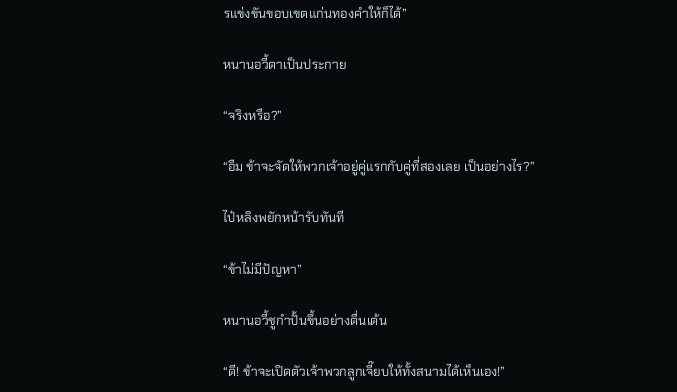รแข่งขันขอบเขตแก่นทองคำให้ก็ได้”

หนานอวี้ตาเป็นประกาย

“จริงหรือ?”

“อืม ข้าจะจัดให้พวกเจ้าอยู่คู่แรกกับคู่ที่สองเลย เป็นอย่างไร?”

ไป๋หลิงพยักหน้ารับทันที

“ข้าไม่มีปัญหา”

หนานอวี้ชูกำปั้นขึ้นอย่างตื่นเต้น

“ดี! ข้าจะเปิดตัวเจ้าพวกลูกเจี๊ยบให้ทั้งสนามได้เห็นเอง!”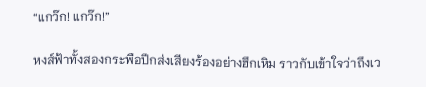“แกว๊ก! แกว๊ก!”

หงส์ฟ้าทั้งสองกระพือปีกส่งเสียงร้องอย่างฮึกเหิม ราวกับเข้าใจว่าถึงเว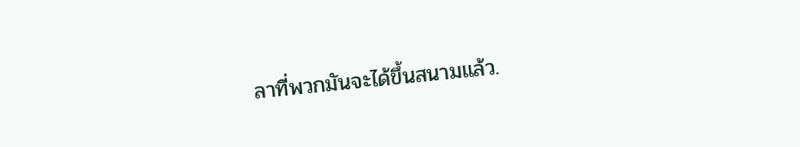ลาที่พวกมันจะได้ขึ้นสนามแล้ว.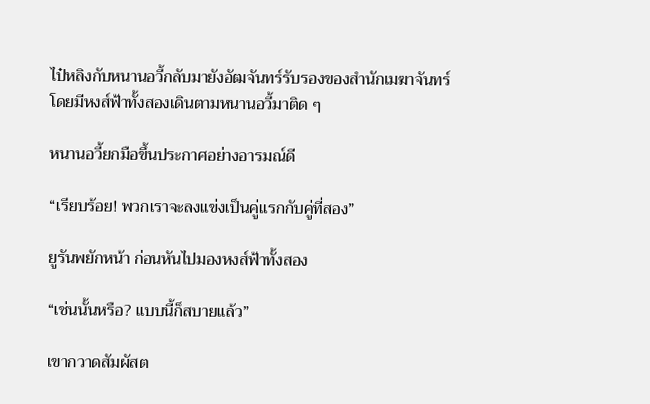ไป๋หลิงกับหนานอวี้กลับมายังอัฒจันทร์รับรองของสำนักเมฆาจันทร์ โดยมีหงส์ฟ้าทั้งสองเดินตามหนานอวี้มาติด ๆ

หนานอวี้ยกมือขึ้นประกาศอย่างอารมณ์ดี

“เรียบร้อย! พวกเราจะลงแข่งเป็นคู่แรกกับคู่ที่สอง”

ยูรันพยักหน้า ก่อนหันไปมองหงส์ฟ้าทั้งสอง

“เช่นนั้นหรือ? แบบนี้ก็สบายแล้ว”

เขากวาดสัมผัสต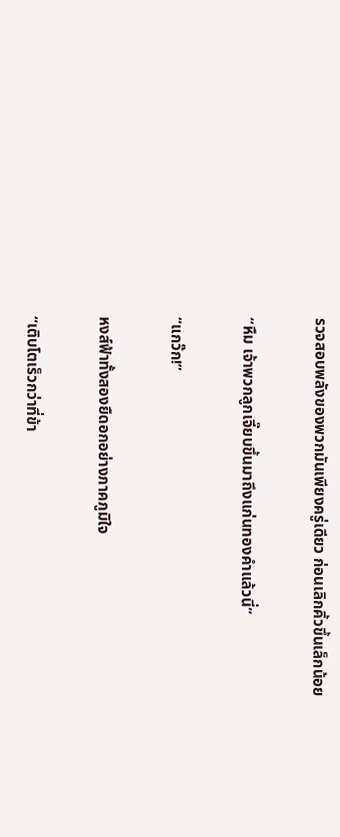รวจสอบพลังของพวกมันเพียงครู่เดียว ก่อนเลิกคิ้วขึ้นเล็กน้อย

“หืม เจ้าพวกลูกเจี๊ยบขึ้นมาถึงแก่นทองคำแล้วนี่”

“แกว๊ก!”

หงส์ฟ้าทั้งสองยืดอกอย่างภาคภูมิใจ

“เติบโตเร็วกว่าที่ข้า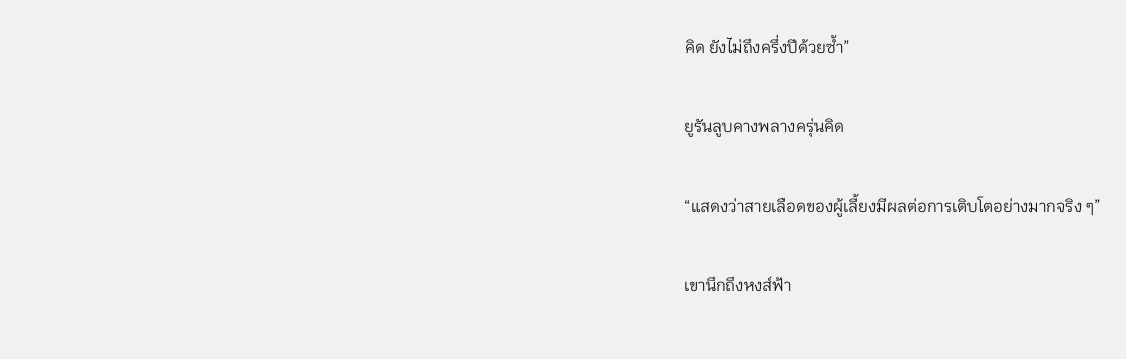คิด ยังไม่ถึงครึ่งปีด้วยซ้ำ”

ยูรันลูบคางพลางครุ่นคิด

“แสดงว่าสายเลือดของผู้เลี้ยงมีผลต่อการเติบโตอย่างมากจริง ๆ”

เขานึกถึงหงส์ฟ้า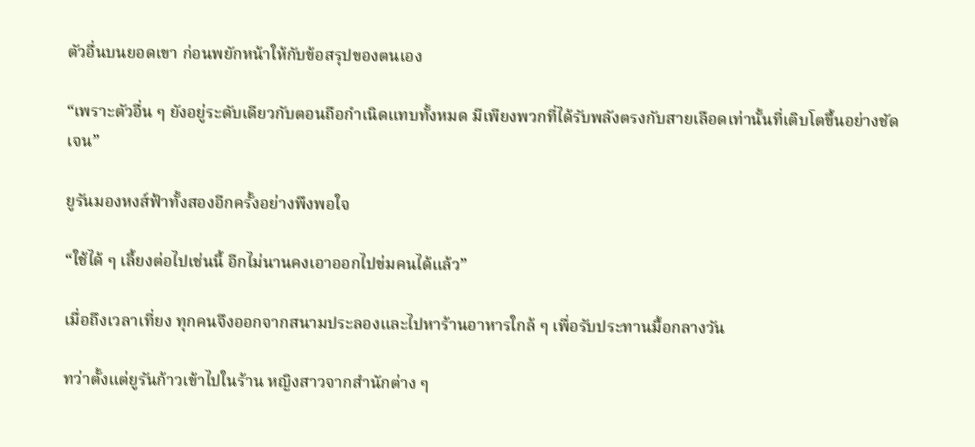ตัวอื่นบนยอดเขา ก่อนพยักหน้าให้กับข้อสรุปของตนเอง

“เพราะตัวอื่น ๆ ยังอยู่ระดับเดียวกับตอนถือกำเนิดแทบทั้งหมด มีเพียงพวกที่ได้รับพลังตรงกับสายเลือดเท่านั้นที่เติบโตขึ้นอย่างชัดเจน”

ยูรันมองหงส์ฟ้าทั้งสองอีกครั้งอย่างพึงพอใจ

“ใช้ได้ ๆ เลี้ยงต่อไปเช่นนี้ อีกไม่นานคงเอาออกไปข่มคนได้แล้ว”

เมื่อถึงเวลาเที่ยง ทุกคนจึงออกจากสนามประลองและไปหาร้านอาหารใกล้ ๆ เพื่อรับประทานมื้อกลางวัน

ทว่าตั้งแต่ยูรันก้าวเข้าไปในร้าน หญิงสาวจากสำนักต่าง ๆ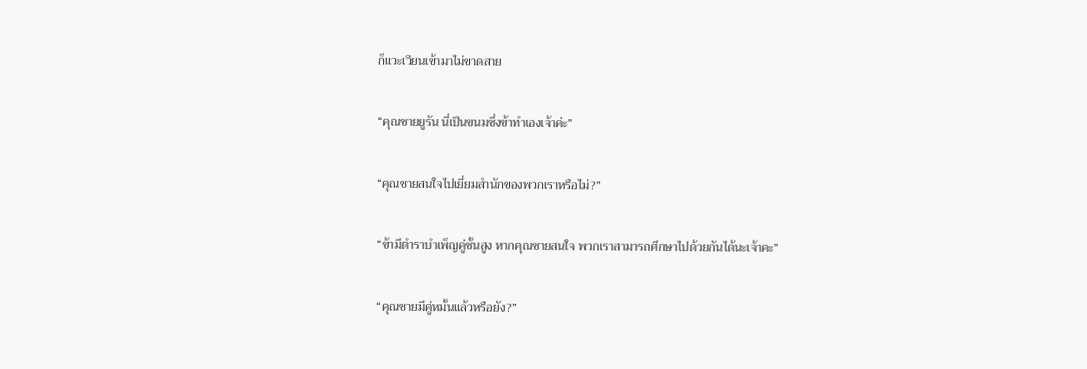ก็แวะเวียนเข้ามาไม่ขาดสาย

“คุณชายยูรัน นี่เป็นขนมซึ่งข้าทำเองเจ้าค่ะ”

“คุณชายสนใจไปเยี่ยมสำนักของพวกเราหรือไม่?”

“ข้ามีตำราบำเพ็ญคู่ชั้นสูง หากคุณชายสนใจ พวกเราสามารถศึกษาไปด้วยกันได้นะเจ้าคะ”

“คุณชายมีคู่หมั้นแล้วหรือยัง?”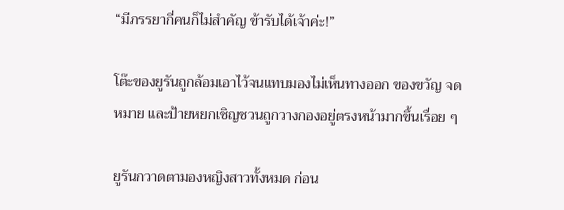“มีภรรยากี่คนก็ไม่สำคัญ ข้ารับได้เจ้าค่ะ!”

โต๊ะของยูรันถูกล้อมเอาไว้จนแทบมองไม่เห็นทางออก ของขวัญ จดหมาย และป้ายหยกเชิญชวนถูกวางกองอยู่ตรงหน้ามากขึ้นเรื่อย ๆ

ยูรันกวาดตามองหญิงสาวทั้งหมด ก่อน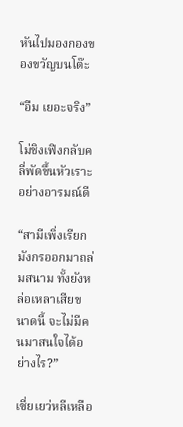หันไปมองกองของขวัญบนโต๊ะ

“อืม เยอะจริง”

โม่ชิงเฟิงกลับคลี่พัดขึ้นหัวเราะอย่างอารมณ์ดี

“สามีเพิ่งเรียกมังกรออกมาถล่มสนาม ทั้งยังหล่อเหลาเสียขนาดนี้ จะไม่มีคนมาสนใจได้อย่างไร?”

เซี่ยเยว่หลีเหลือ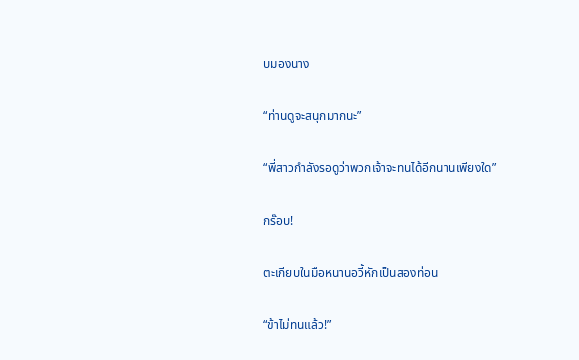บมองนาง

“ท่านดูจะสนุกมากนะ”

“พี่สาวกำลังรอดูว่าพวกเจ้าจะทนได้อีกนานเพียงใด”

กร๊อบ!

ตะเกียบในมือหนานอวี้หักเป็นสองท่อน

“ข้าไม่ทนแล้ว!”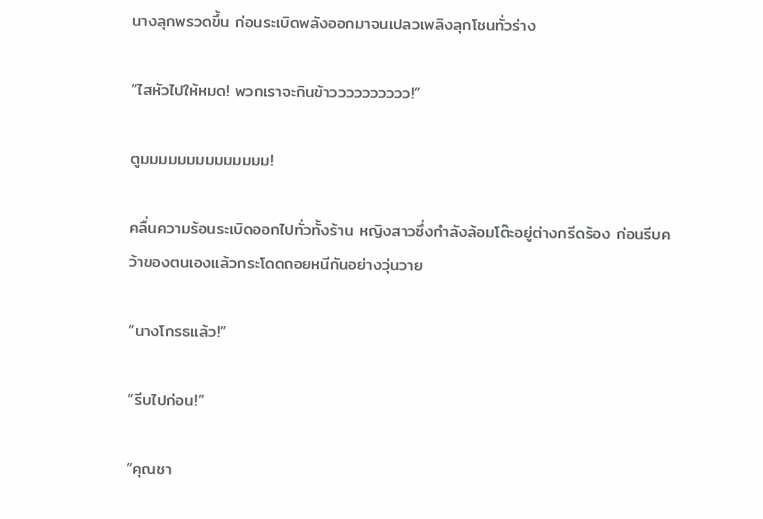นางลุกพรวดขึ้น ก่อนระเบิดพลังออกมาจนเปลวเพลิงลุกโชนทั่วร่าง

“ไสหัวไปให้หมด! พวกเราจะกินข้าวววววววววว!”

ตูมมมมมมมมมมมมมม!

คลื่นความร้อนระเบิดออกไปทั่วทั้งร้าน หญิงสาวซึ่งกำลังล้อมโต๊ะอยู่ต่างกรีดร้อง ก่อนรีบคว้าของตนเองแล้วกระโดดถอยหนีกันอย่างวุ่นวาย

“นางโกรธแล้ว!”

“รีบไปก่อน!”

“คุณชา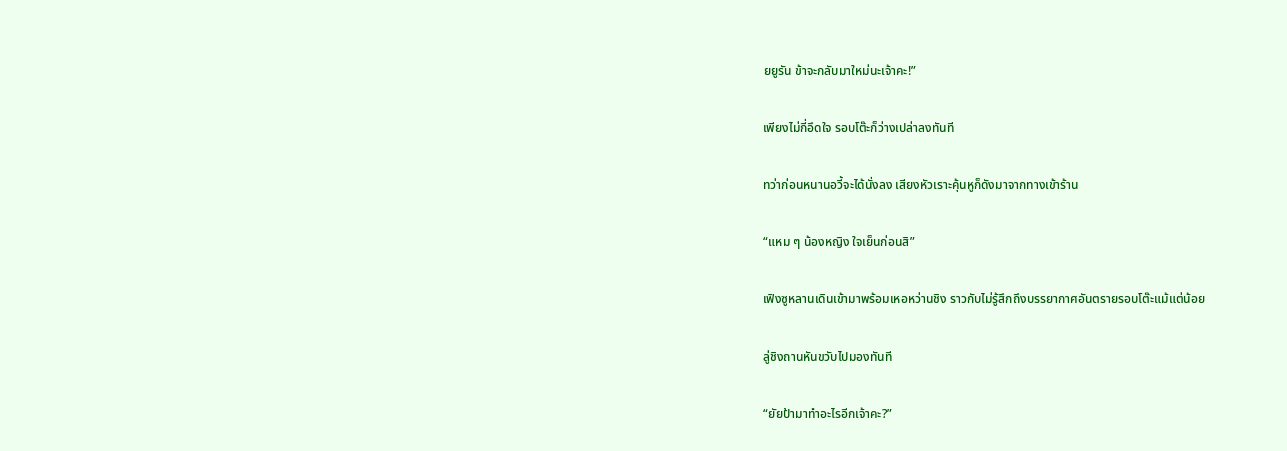ยยูรัน ข้าจะกลับมาใหม่นะเจ้าคะ!”

เพียงไม่กี่อึดใจ รอบโต๊ะก็ว่างเปล่าลงทันที

ทว่าก่อนหนานอวี้จะได้นั่งลง เสียงหัวเราะคุ้นหูก็ดังมาจากทางเข้าร้าน

“แหม ๆ น้องหญิง ใจเย็นก่อนสิ”

เฟิงซูหลานเดินเข้ามาพร้อมเหอหว่านชิง ราวกับไม่รู้สึกถึงบรรยากาศอันตรายรอบโต๊ะแม้แต่น้อย

ลู่ชิงถานหันขวับไปมองทันที

“ยัยป้ามาทำอะไรอีกเจ้าคะ?”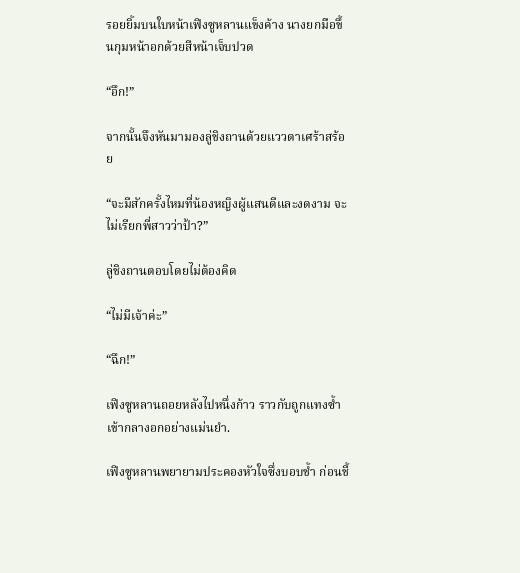รอยยิ้มบนใบหน้าเฟิงซูหลานแข็งค้าง นางยกมือขึ้นกุมหน้าอกด้วยสีหน้าเจ็บปวด

“อึก!”

จากนั้นจึงหันมามองลู่ชิงถานด้วยแววตาเศร้าสร้อย

“จะมีสักครั้งไหมที่น้องหญิงผู้แสนดีและงดงาม จะไม่เรียกพี่สาวว่าป้า?”

ลู่ชิงถานตอบโดยไม่ต้องคิด

“ไม่มีเจ้าค่ะ”

“ฉึก!”

เฟิงซูหลานถอยหลังไปหนึ่งก้าว ราวกับถูกแทงซ้ำเข้ากลางอกอย่างแม่นยำ.

เฟิงซูหลานพยายามประคองหัวใจซึ่งบอบช้ำ ก่อนชี้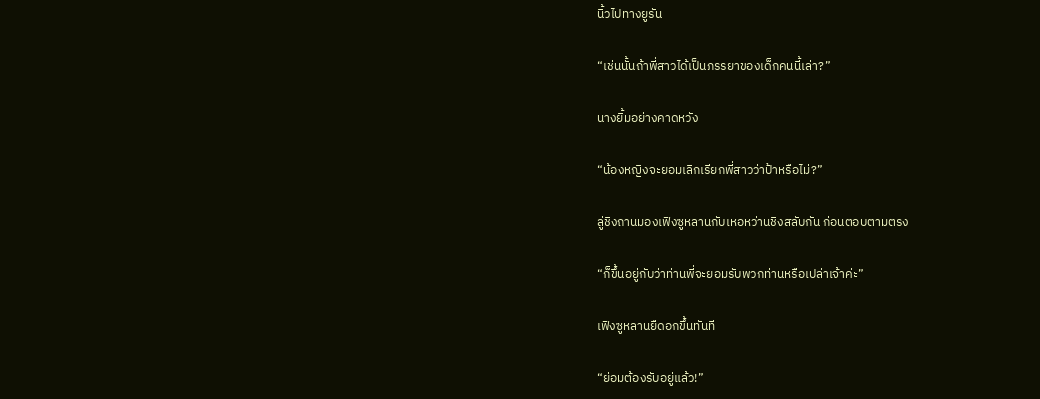นิ้วไปทางยูรัน

“เช่นนั้นถ้าพี่สาวได้เป็นภรรยาของเด็กคนนี้เล่า?”

นางยิ้มอย่างคาดหวัง

“น้องหญิงจะยอมเลิกเรียกพี่สาวว่าป้าหรือไม่?”

ลู่ชิงถานมองเฟิงซูหลานกับเหอหว่านชิงสลับกัน ก่อนตอบตามตรง

“ก็ขึ้นอยู่กับว่าท่านพี่จะยอมรับพวกท่านหรือเปล่าเจ้าค่ะ”

เฟิงซูหลานยืดอกขึ้นทันที

“ย่อมต้องรับอยู่แล้ว!”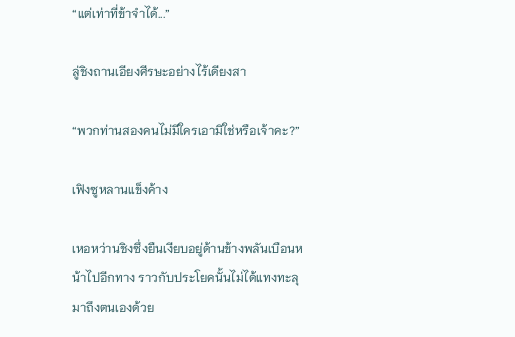“แต่เท่าที่ข้าจำได้...”

ลู่ชิงถานเอียงศีรษะอย่างไร้เดียงสา

“พวกท่านสองคนไม่มีใครเอามิใช่หรือเจ้าคะ?”

เฟิงซูหลานแข็งค้าง

เหอหว่านชิงซึ่งยืนเงียบอยู่ด้านข้างพลันเบือนหน้าไปอีกทาง ราวกับประโยคนั้นไม่ได้แทงทะลุมาถึงตนเองด้วย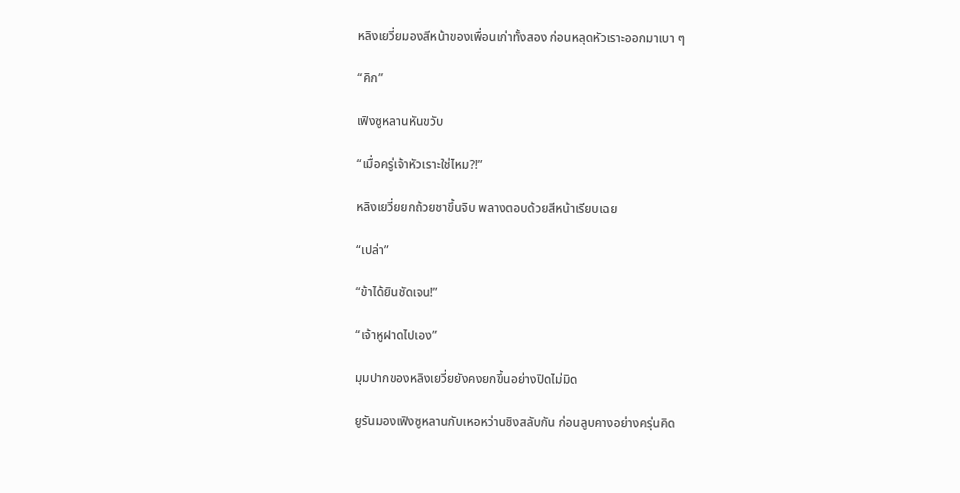หลิงเยวี่ยมองสีหน้าของเพื่อนเก่าทั้งสอง ก่อนหลุดหัวเราะออกมาเบา ๆ

“คิก”

เฟิงซูหลานหันขวับ

“เมื่อครู่เจ้าหัวเราะใช่ไหม?!”

หลิงเยวี่ยยกถ้วยชาขึ้นจิบ พลางตอบด้วยสีหน้าเรียบเฉย

“เปล่า”

“ข้าได้ยินชัดเจน!”

“เจ้าหูฝาดไปเอง”

มุมปากของหลิงเยวี่ยยังคงยกขึ้นอย่างปิดไม่มิด

ยูรันมองเฟิงซูหลานกับเหอหว่านชิงสลับกัน ก่อนลูบคางอย่างครุ่นคิด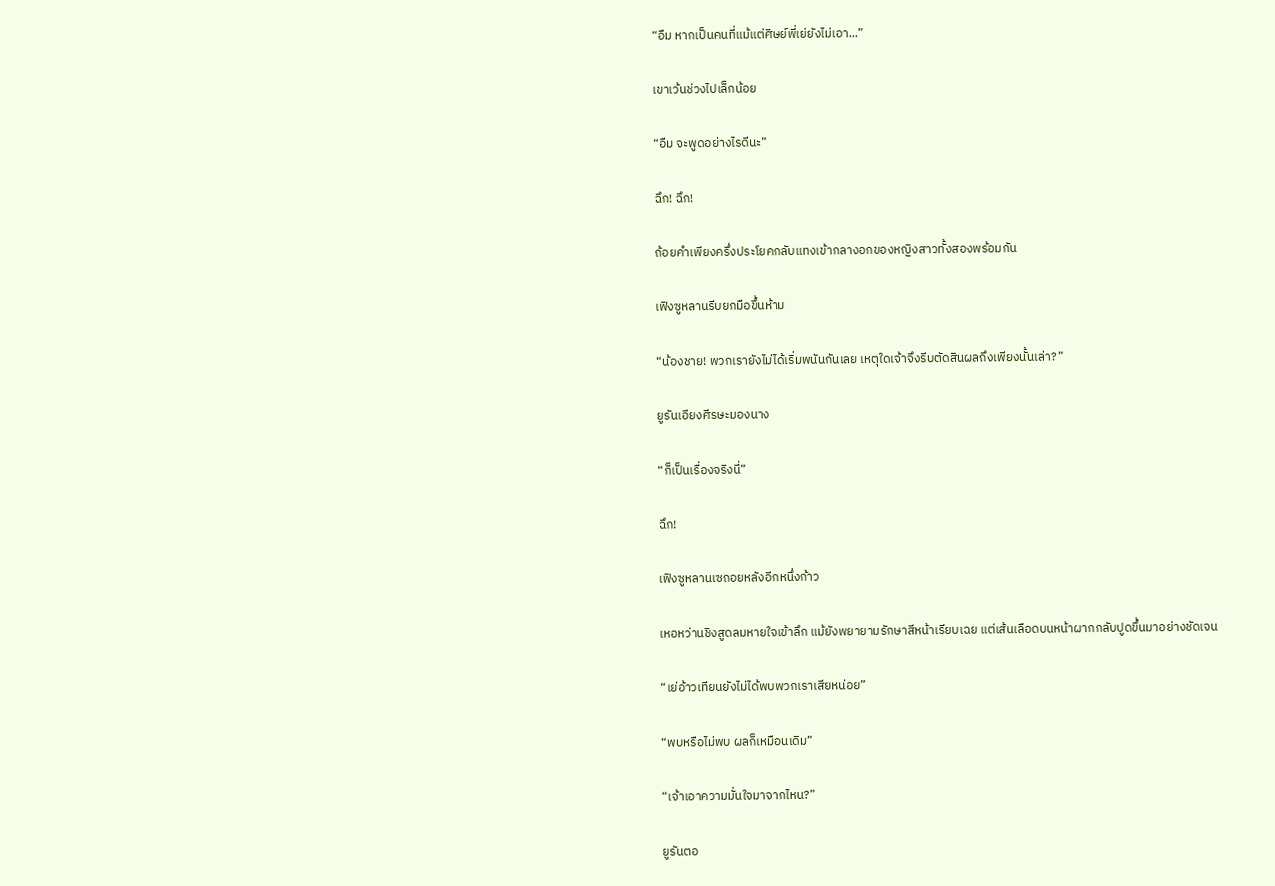“อืม หากเป็นคนที่แม้แต่ศิษย์พี่เย่ยังไม่เอา...”

เขาเว้นช่วงไปเล็กน้อย

“อืม จะพูดอย่างไรดีนะ”

ฉึก! ฉึก!

ถ้อยคำเพียงครึ่งประโยคกลับแทงเข้ากลางอกของหญิงสาวทั้งสองพร้อมกัน

เฟิงซูหลานรีบยกมือขึ้นห้าม

“น้องชาย! พวกเรายังไม่ได้เริ่มพนันกันเลย เหตุใดเจ้าจึงรีบตัดสินผลถึงเพียงนั้นเล่า?”

ยูรันเอียงศีรษะมองนาง

“ก็เป็นเรื่องจริงนี่”

ฉึก!

เฟิงซูหลานเซถอยหลังอีกหนึ่งก้าว

เหอหว่านชิงสูดลมหายใจเข้าลึก แม้ยังพยายามรักษาสีหน้าเรียบเฉย แต่เส้นเลือดบนหน้าผากกลับปูดขึ้นมาอย่างชัดเจน

“เย่อ้าวเทียนยังไม่ได้พบพวกเราเสียหน่อย”

“พบหรือไม่พบ ผลก็เหมือนเดิม”

“เจ้าเอาความมั่นใจมาจากไหน?”

ยูรันตอ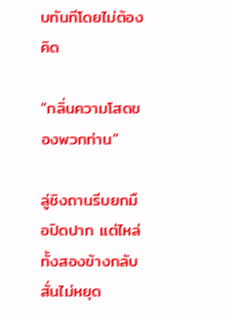บทันทีโดยไม่ต้องคิด

“กลิ่นความโสดของพวกท่าน”

ลู่ชิงถานรีบยกมือปิดปาก แต่ไหล่ทั้งสองข้างกลับสั่นไม่หยุด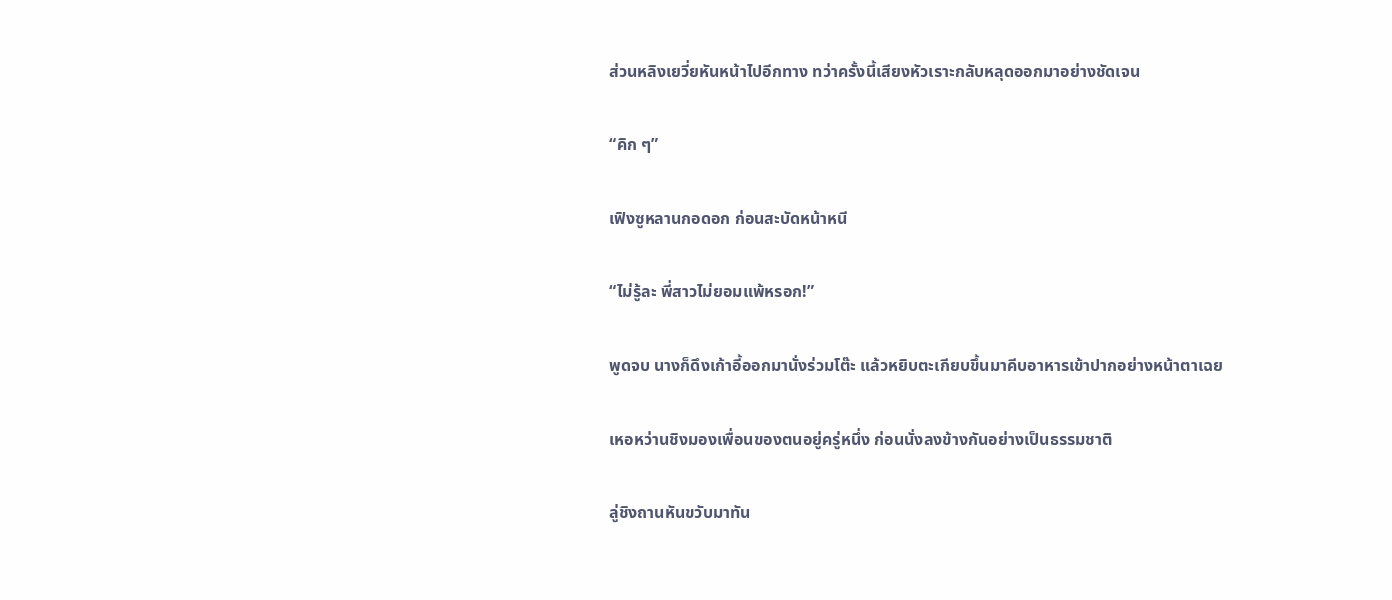ส่วนหลิงเยวี่ยหันหน้าไปอีกทาง ทว่าครั้งนี้เสียงหัวเราะกลับหลุดออกมาอย่างชัดเจน

“คิก ๆ”

เฟิงซูหลานกอดอก ก่อนสะบัดหน้าหนี

“ไม่รู้ละ พี่สาวไม่ยอมแพ้หรอก!”

พูดจบ นางก็ดึงเก้าอี้ออกมานั่งร่วมโต๊ะ แล้วหยิบตะเกียบขึ้นมาคีบอาหารเข้าปากอย่างหน้าตาเฉย

เหอหว่านชิงมองเพื่อนของตนอยู่ครู่หนึ่ง ก่อนนั่งลงข้างกันอย่างเป็นธรรมชาติ

ลู่ชิงถานหันขวับมาทัน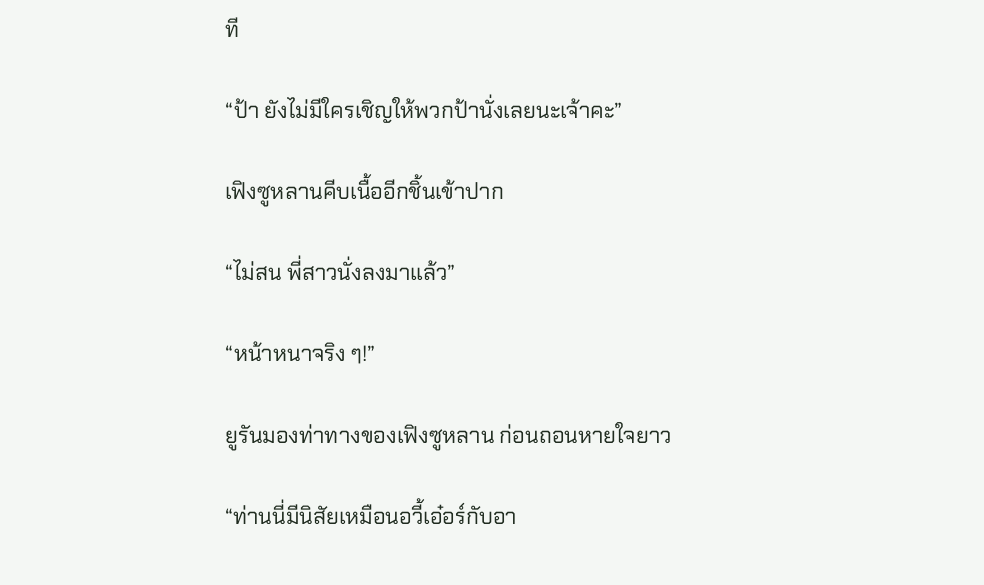ที

“ป้า ยังไม่มีใครเชิญให้พวกป้านั่งเลยนะเจ้าคะ”

เฟิงซูหลานคีบเนื้ออีกชิ้นเข้าปาก

“ไม่สน พี่สาวนั่งลงมาแล้ว”

“หน้าหนาจริง ๆ!”

ยูรันมองท่าทางของเฟิงซูหลาน ก่อนถอนหายใจยาว

“ท่านนี่มีนิสัยเหมือนอวี้เอ๋อร์กับอา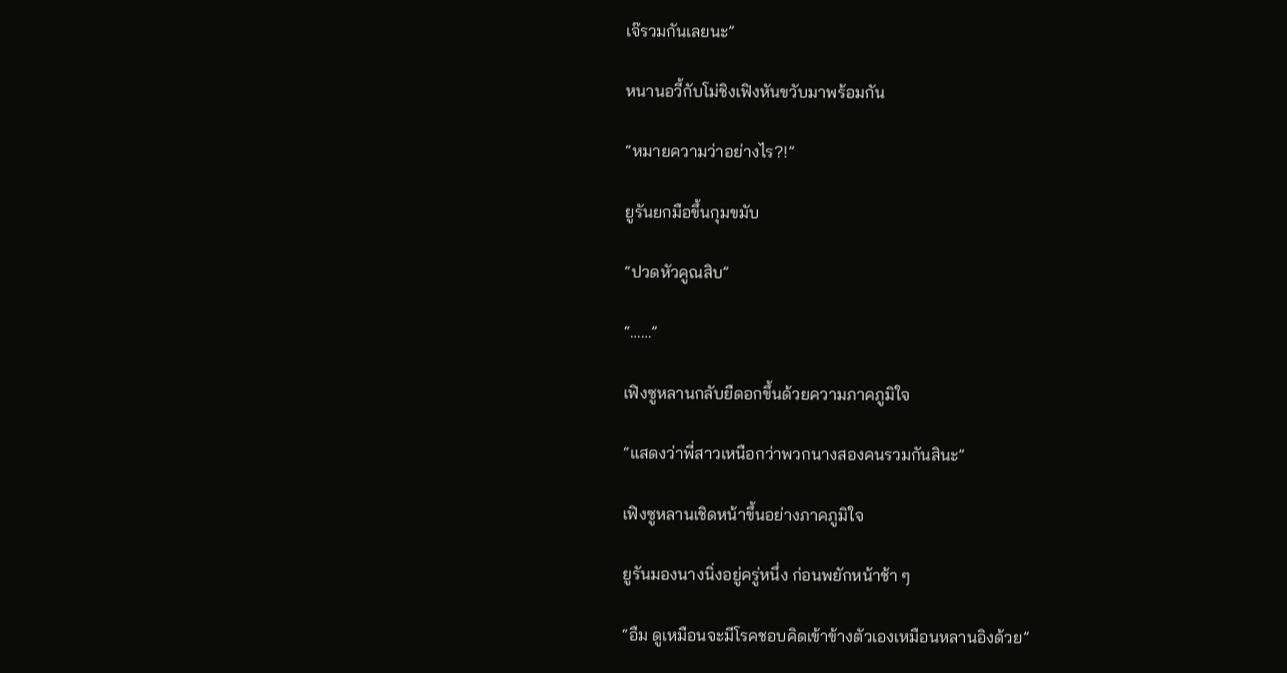เจ๊รวมกันเลยนะ”

หนานอวี้กับโม่ชิงเฟิงหันขวับมาพร้อมกัน

“หมายความว่าอย่างไร?!”

ยูรันยกมือขึ้นกุมขมับ

“ปวดหัวคูณสิบ”

“……”

เฟิงซูหลานกลับยืดอกขึ้นด้วยความภาคภูมิใจ

“แสดงว่าพี่สาวเหนือกว่าพวกนางสองคนรวมกันสินะ”

เฟิงซูหลานเชิดหน้าขึ้นอย่างภาคภูมิใจ

ยูรันมองนางนิ่งอยู่ครู่หนึ่ง ก่อนพยักหน้าช้า ๆ

“อืม ดูเหมือนจะมีโรคชอบคิดเข้าข้างตัวเองเหมือนหลานอิงด้วย”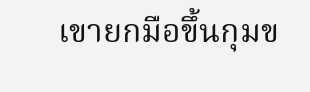เขายกมือขึ้นกุมข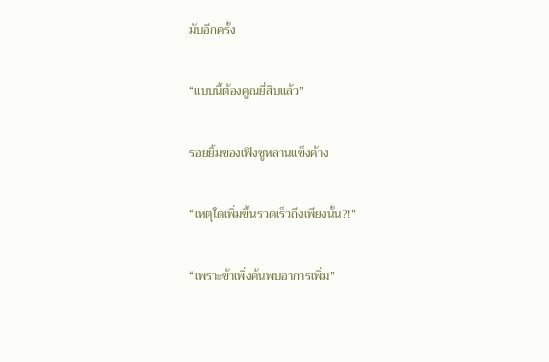มับอีกครั้ง

“แบบนี้ต้องคูณยี่สิบแล้ว”

รอยยิ้มของเฟิงซูหลานแข็งค้าง

“เหตุใดเพิ่มขึ้นรวดเร็วถึงเพียงนั้น?!”

“เพราะข้าเพิ่งค้นพบอาการเพิ่ม”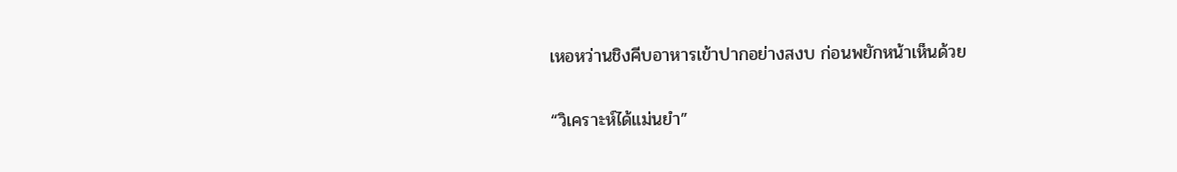เหอหว่านชิงคีบอาหารเข้าปากอย่างสงบ ก่อนพยักหน้าเห็นด้วย

“วิเคราะห์ได้แม่นยำ”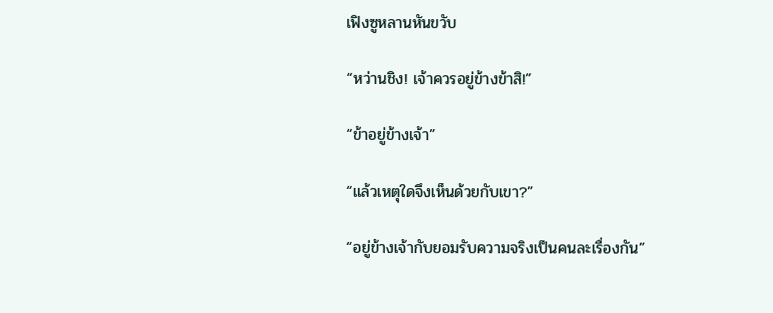เฟิงซูหลานหันขวับ

“หว่านชิง! เจ้าควรอยู่ข้างข้าสิ!”

“ข้าอยู่ข้างเจ้า”

“แล้วเหตุใดจึงเห็นด้วยกับเขา?”

“อยู่ข้างเจ้ากับยอมรับความจริงเป็นคนละเรื่องกัน”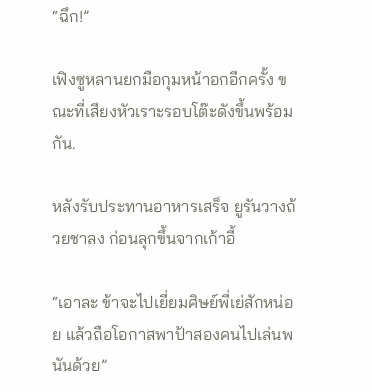“ฉึก!”

เฟิงซูหลานยกมือกุมหน้าอกอีกครั้ง ขณะที่เสียงหัวเราะรอบโต๊ะดังขึ้นพร้อมกัน.

หลังรับประทานอาหารเสร็จ ยูรันวางถ้วยชาลง ก่อนลุกขึ้นจากเก้าอี้

“เอาละ ข้าจะไปเยี่ยมศิษย์พี่เย่สักหน่อย แล้วถือโอกาสพาป้าสองคนไปเล่นพนันด้วย”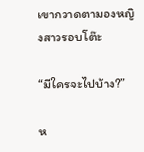เขากวาดตามองหญิงสาวรอบโต๊ะ

“มีใครจะไปบ้าง?”

ห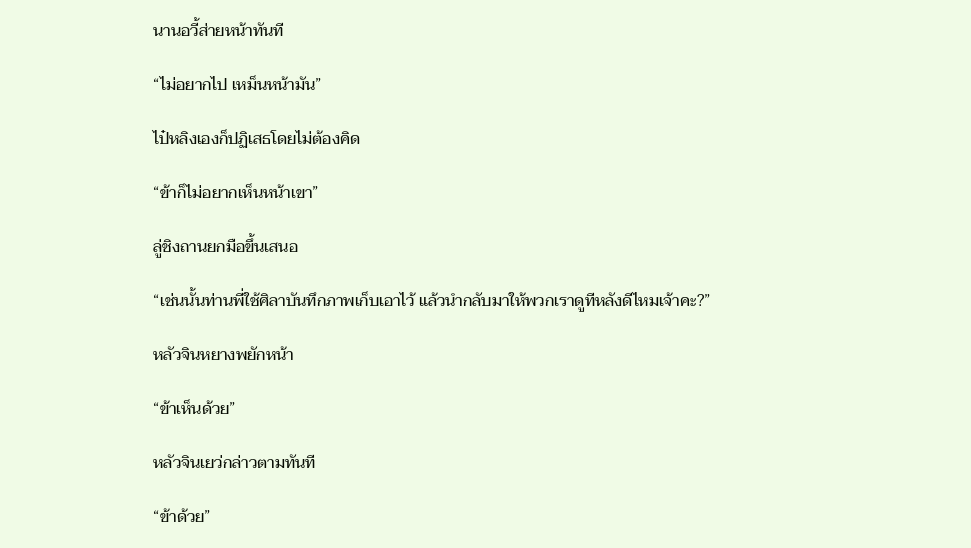นานอวี้ส่ายหน้าทันที

“ไม่อยากไป เหม็นหน้ามัน”

ไป๋หลิงเองก็ปฏิเสธโดยไม่ต้องคิด

“ข้าก็ไม่อยากเห็นหน้าเขา”

ลู่ชิงถานยกมือขึ้นเสนอ

“เช่นนั้นท่านพี่ใช้ศิลาบันทึกภาพเก็บเอาไว้ แล้วนำกลับมาให้พวกเราดูทีหลังดีไหมเจ้าคะ?”

หลัวจินหยางพยักหน้า

“ข้าเห็นด้วย”

หลัวจินเยว่กล่าวตามทันที

“ข้าด้วย”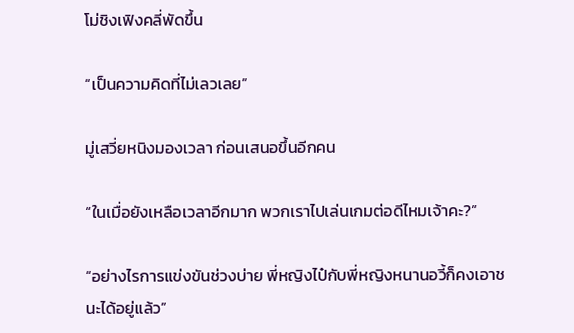โม่ชิงเฟิงคลี่พัดขึ้น

“เป็นความคิดที่ไม่เลวเลย”

มู่เสวี่ยหนิงมองเวลา ก่อนเสนอขึ้นอีกคน

“ในเมื่อยังเหลือเวลาอีกมาก พวกเราไปเล่นเกมต่อดีไหมเจ้าคะ?”

“อย่างไรการแข่งขันช่วงบ่าย พี่หญิงไป๋กับพี่หญิงหนานอวี้ก็คงเอาชนะได้อยู่แล้ว”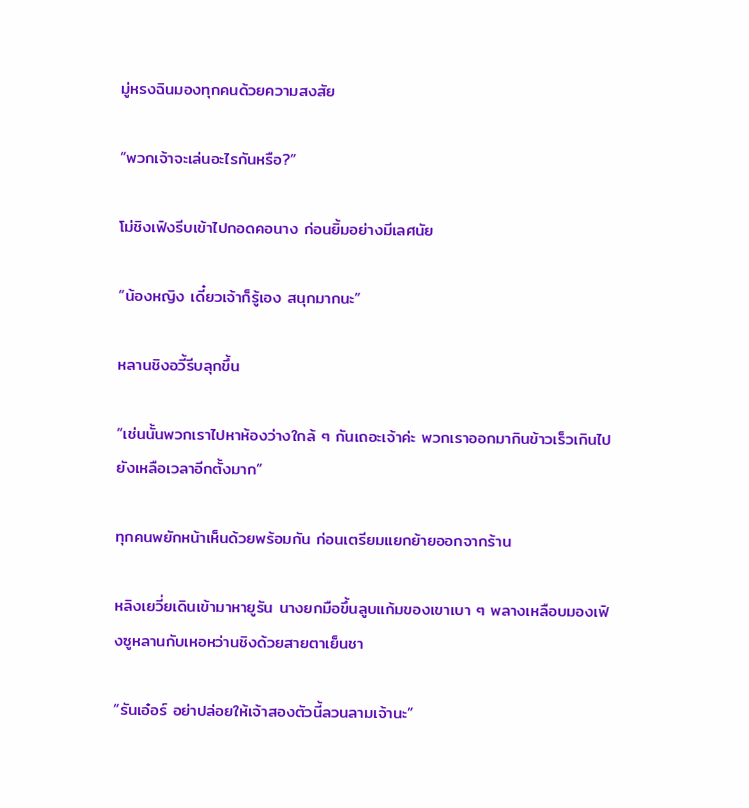มู่หรงฉินมองทุกคนด้วยความสงสัย

“พวกเจ้าจะเล่นอะไรกันหรือ?”

โม่ชิงเฟิงรีบเข้าไปกอดคอนาง ก่อนยิ้มอย่างมีเลศนัย

“น้องหญิง เดี๋ยวเจ้าก็รู้เอง สนุกมากนะ”

หลานชิงอวี้รีบลุกขึ้น

“เช่นนั้นพวกเราไปหาห้องว่างใกล้ ๆ กันเถอะเจ้าค่ะ พวกเราออกมากินข้าวเร็วเกินไป ยังเหลือเวลาอีกตั้งมาก”

ทุกคนพยักหน้าเห็นด้วยพร้อมกัน ก่อนเตรียมแยกย้ายออกจากร้าน

หลิงเยวี่ยเดินเข้ามาหายูรัน นางยกมือขึ้นลูบแก้มของเขาเบา ๆ พลางเหลือบมองเฟิงซูหลานกับเหอหว่านชิงด้วยสายตาเย็นชา

“รันเอ๋อร์ อย่าปล่อยให้เจ้าสองตัวนี้ลวนลามเจ้านะ”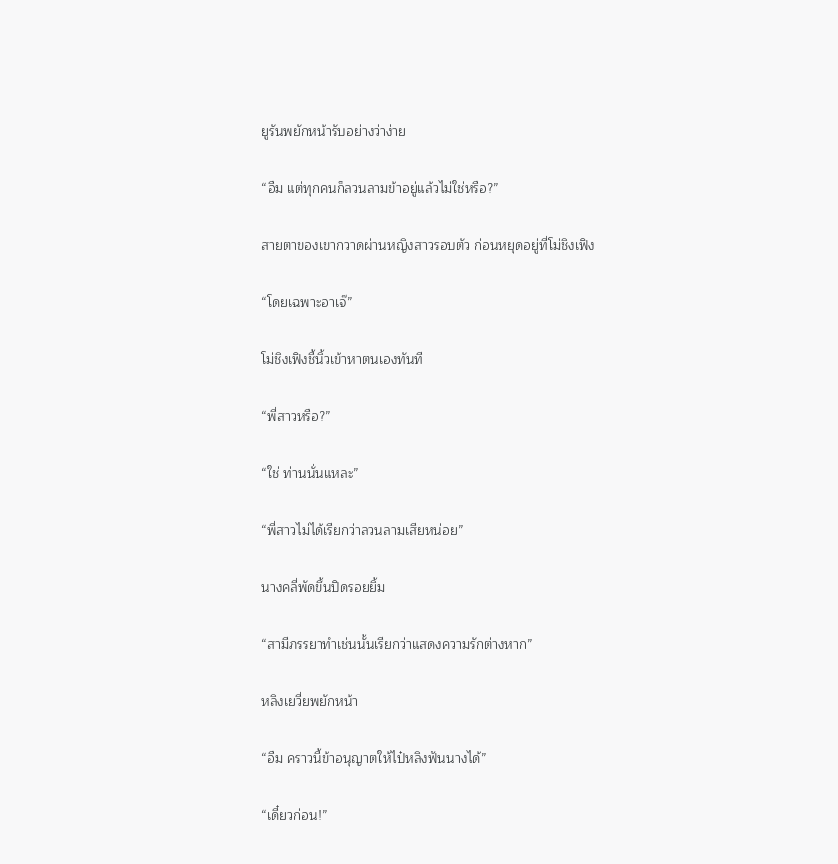ยูรันพยักหน้ารับอย่างว่าง่าย

“อืม แต่ทุกคนก็ลวนลามข้าอยู่แล้วไม่ใช่หรือ?”

สายตาของเขากวาดผ่านหญิงสาวรอบตัว ก่อนหยุดอยู่ที่โม่ชิงเฟิง

“โดยเฉพาะอาเจ๊”

โม่ชิงเฟิงชี้นิ้วเข้าหาตนเองทันที

“พี่สาวหรือ?”

“ใช่ ท่านนั่นแหละ”

“พี่สาวไม่ได้เรียกว่าลวนลามเสียหน่อย”

นางคลี่พัดขึ้นปิดรอยยิ้ม

“สามีภรรยาทำเช่นนั้นเรียกว่าแสดงความรักต่างหาก”

หลิงเยวี่ยพยักหน้า

“อืม คราวนี้ข้าอนุญาตให้ไป๋หลิงฟันนางได้”

“เดี๋ยวก่อน!”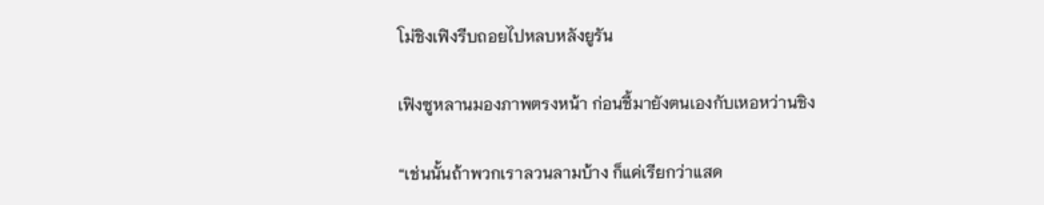โม่ชิงเฟิงรีบถอยไปหลบหลังยูรัน

เฟิงซูหลานมองภาพตรงหน้า ก่อนชี้มายังตนเองกับเหอหว่านชิง

“เช่นนั้นถ้าพวกเราลวนลามบ้าง ก็แค่เรียกว่าแสด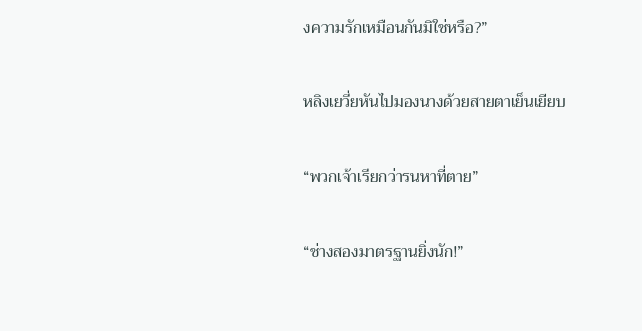งความรักเหมือนกันมิใช่หรือ?”

หลิงเยวี่ยหันไปมองนางด้วยสายตาเย็นเยียบ

“พวกเจ้าเรียกว่ารนหาที่ตาย”

“ช่างสองมาตรฐานยิ่งนัก!”